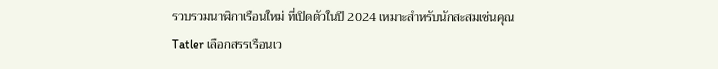รวบรวมนาฬิกาเรือนใหม่ ที่เปิดตัวในปี 2024 เหมาะสำหรับนักสะสมเช่นคุณ
Tatler เลือกสรรเรือนเว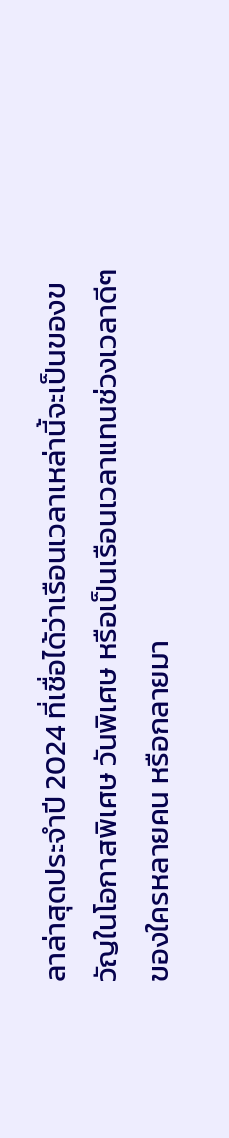ลาล่าสุดประจำปี 2024 ที่เชื่อได้ว่าเรือนเวลาเหล่านี้จะเป็นของขวัญในโอกาสพิเศษ วันพิเศษ หรือเป็นเรือนเวลาแทนช่วงเวลาดีๆ ของใครหลายคน หรือกลายมา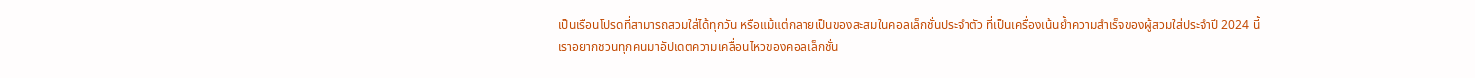เป็นเรือนโปรดที่สามารถสวมใส่ได้ทุกวัน หรือแม้แต่กลายเป็นของสะสมในคอลเล็กชั่นประจำตัว ที่เป็นเครื่องเน้นย้ำความสำเร็จของผู้สวมใส่ประจำปี 2024 นี้
เราอยากชวนทุกคนมาอัปเดตความเคลื่อนไหวของคอลเล็กชั่น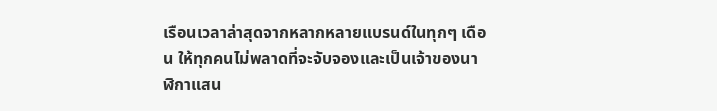เรือนเวลาล่าสุดจากหลากหลายแบรนด์ในทุกๆ เดือน ให้ทุกคนไม่พลาดที่จะจับจองและเป็นเจ้าของนาฬิกาแสน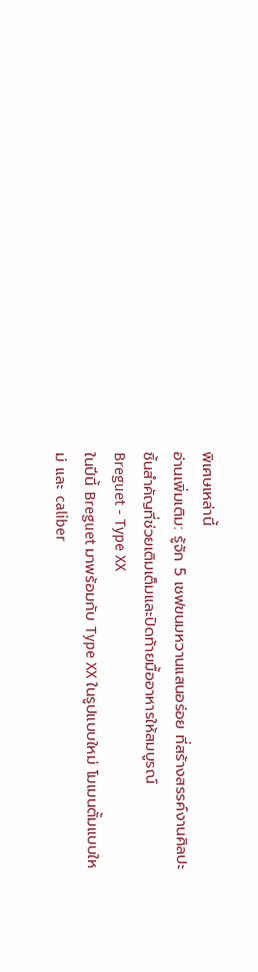พิเศษเหล่านี้
อ่านเพิ่มเติม: รู้จัก 5 เชฟขนมหวานแสนอร่อย ที่สร้างสรรค์งานศิลปะชิ้นสำคัญที่ช่วยเติมเต็มและปิดท้ายมื้ออาหารให้สมบูรณ์
Breguet - Type XX
ในปีนี้ Breguet มาพร้อมกับ Type XX ในรูปแบบใหม่ โมเมนตั้มแบบใหม่ และ caliber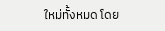ใหม่ทั้งหมด โดย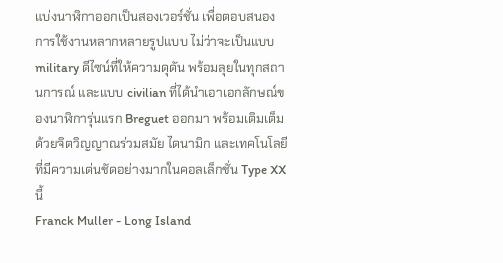แบ่งนาฬิกาออกเป็นสองเวอร์ชั่น เพื่อตอบสนองการใช้งานหลากหลายรูปแบบ ไม่ว่าจะเป็นแบบ military ดีไซน์ที่ให้ความดุดัน พร้อมลุยในทุกสถานการณ์ และแบบ civilian ที่ได้นำเอาเอกลักษณ์ของนาฬิการุ่นแรก Breguet ออกมา พร้อมเติมเต็มด้วยจิตวิญญาณร่วมสมัย ไดนามิก และเทคโนโลยี ที่มีความเด่นชัดอย่างมากในคอลเล็กชั่น Type XX นี้
Franck Muller - Long Island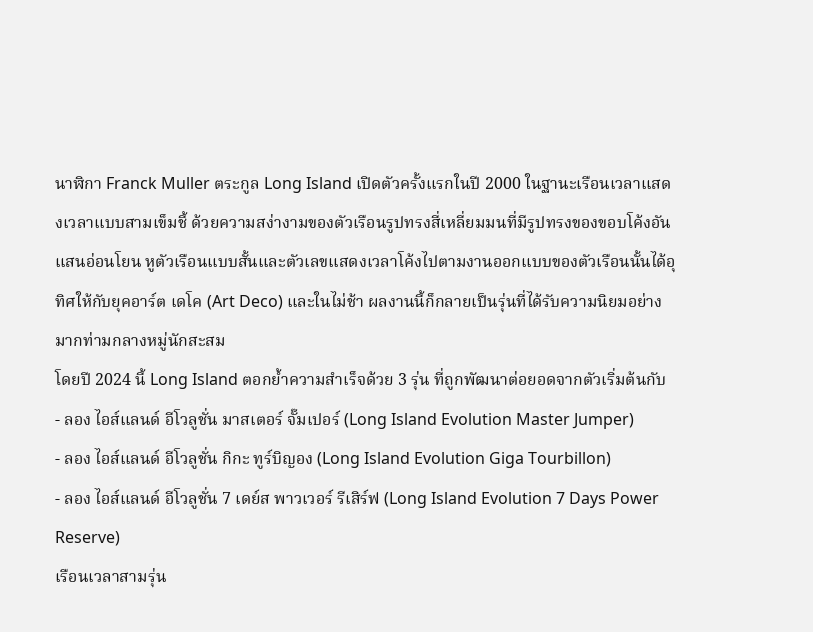นาฬิกา Franck Muller ตระกูล Long Island เปิดตัวครั้งแรกในปี 2000 ในฐานะเรือนเวลาแสดงเวลาแบบสามเข็มชี้ ด้วยความสง่างามของตัวเรือนรูปทรงสี่เหลี่ยมมนที่มีรูปทรงของขอบโค้งอันแสนอ่อนโยน หูตัวเรือนแบบสั้นและตัวเลขแสดงเวลาโค้งไปตามงานออกแบบของตัวเรือนนั้นได้อุทิศให้กับยุคอาร์ต เดโค (Art Deco) และในไม่ช้า ผลงานนี้ก็กลายเป็นรุ่นที่ได้รับความนิยมอย่างมากท่ามกลางหมู่นักสะสม
โดยปี 2024 นี้ Long Island ตอกย้ำความสำเร็จด้วย 3 รุ่น ที่ถูกพัฒนาต่อยอดจากตัวเริ่มต้นกับ
- ลอง ไอส์แลนด์ อีโวลูชั่น มาสเตอร์ จั๊มเปอร์ (Long Island Evolution Master Jumper)
- ลอง ไอส์แลนด์ อีโวลูชั่น กิกะ ทูร์บิญอง (Long Island Evolution Giga Tourbillon)
- ลอง ไอส์แลนด์ อีโวลูชั่น 7 เดย์ส พาวเวอร์ รีเสิร์ฟ (Long Island Evolution 7 Days Power Reserve)
เรือนเวลาสามรุ่น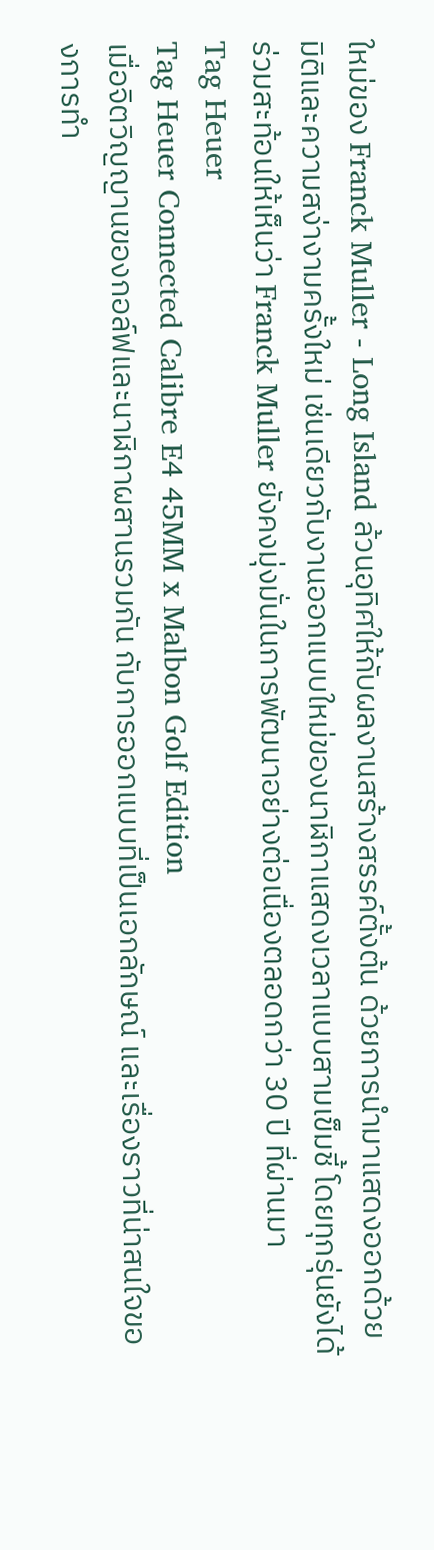ใหม่ของ Franck Muller - Long Island ล้วนอุทิศให้กับผลงานสร้างสรรค์ตั้งต้น ด้วยการนำมาแสดงออกด้วยมิติและความสง่างามครั้งใหม่ เช่นเดียวกับงานออกแบบใหม่ของนาฬิกาแสดงเวลาแบบสามเข็มชี้ โดยทุกรุ่นยังได้ร่วมสะท้อนให้เห็นว่า Franck Muller ยังคงมุ่งมั่นในการพัฒนาอย่างต่อเนื่องตลอดกว่า 30 ปี ที่ผ่านมา
Tag Heuer
Tag Heuer Connected Calibre E4 45MM x Malbon Golf Edition
เมื่อจิตวิญญานของกอล์ฟและนาฬิกาผสานรวมกัน กับการออกแบบที่เป็นเอกลักษณ์ และเรื่องราวที่น่าสนใจของการทำ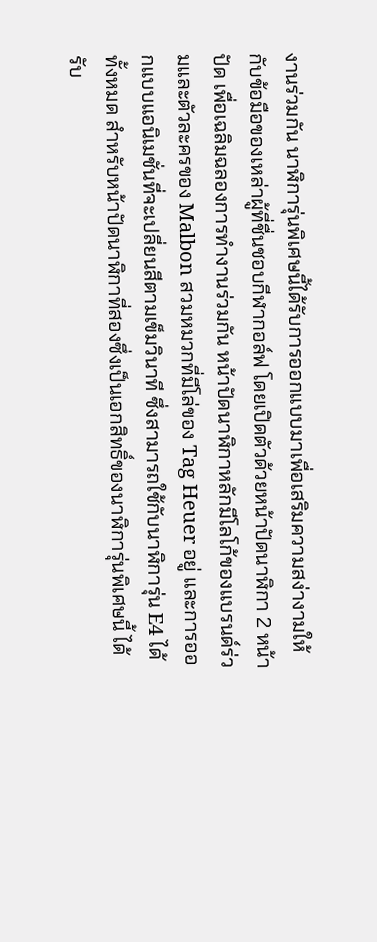งานร่วมกัน นาฬิการุ่นพิเศษนี้ได้รับการออกแบบมาเพื่อเสริมความสง่างามให้กับข้อมือของเหล่าผู้ที่ชื่นชอบกีฬากอล์ฟ โดยเปิดตัวด้วยหน้าปัดนาฬิกา 2 หน้าปัด เพื่อเฉลิมฉลองการทำงานร่วมกัน หน้าปัดนาฬิกาหลักมีโลโก้ของแบรนด์ร่วมและตัวละครของ Malbon สวมหมวกที่มีโล่ของ Tag Heuer อยู่ และการออกแบบแอนิเมชั่นที่จะเปลี่ยนสีตามเข็มวินาที ซึ่งสามารถใช้กับนาฬิการุ่น E4 ได้ทั้งหมด สำหรับหน้าปัดนาฬิกาที่สองซึ่งเป็นเอกสิทธิ์ของนาฬิการุ่นพิเศษนี้ ได้รับ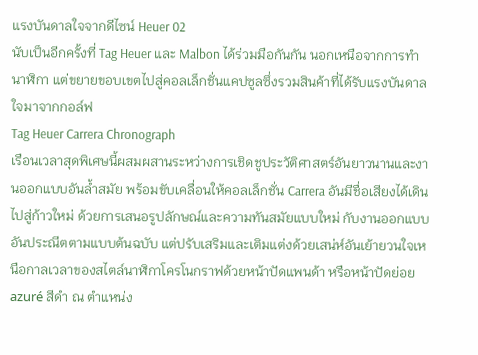แรงบันดาลใจจากดีไซน์ Heuer 02
นับเป็นอีกครั้งที่ Tag Heuer และ Malbon ได้ร่วมมือกันกัน นอกเหนือจากการทำนาฬิกา แต่ขยายขอบเขตไปสู่คอลเล็กชั่นแคปซูลซึ่งรวมสินค้าที่ได้รับแรงบันดาลใจมาจากกอล์ฟ
Tag Heuer Carrera Chronograph
เรือนเวลาสุดพิเศษนี้ผสมผสานระหว่างการเชิดชูประวัติศาสตร์อันยาวนานและงานออกแบบอันล้ำสมัย พร้อมขับเคลื่อนให้คอลเล็กชั่น Carrera อันมีชื่อเสียงได้เดินไปสู่ก้าวใหม่ ด้วยการเสนอรูปลักษณ์และความทันสมัยแบบใหม่ กับงานออกแบบอันประณีตตามแบบต้นฉบับ แต่ปรับเสริมและเติมแต่งด้วยเสน่ห์อันเย้ายวนใจเหนือกาลเวลาของสไตล์นาฬิกาโครโนกราฟด้วยหน้าปัดแพนด้า หรือหน้าปัดย่อย azuré สีดำ ณ ตำแหน่ง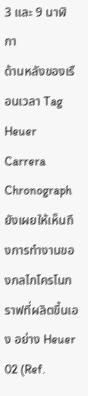3 และ 9 นาฬิกา
ด้านหลังของเรือนเวลา Tag Heuer Carrera Chronograph ยังเผยให้เห็นถึงการทำงานของกลไกโครโนกราฟที่ผลิตขึ้นเอง อย่าง Heuer 02 (Ref.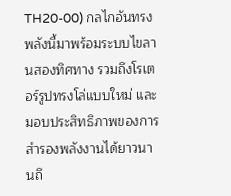TH20-00) กลไกอันทรงพลังนี้มาพร้อมระบบไขลานสองทิศทาง รวมถึงโรเตอร์รูปทรงโล่แบบใหม่ และมอบประสิทธิภาพของการสำรองพลังงานได้ยาวนานถึ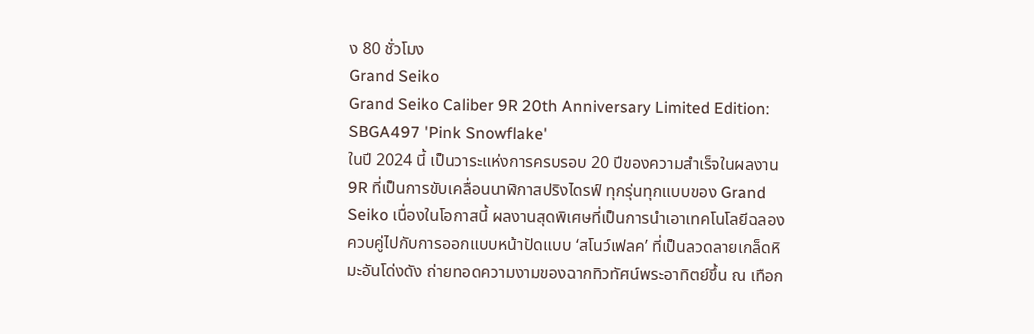ง 80 ชั่วโมง
Grand Seiko
Grand Seiko Caliber 9R 20th Anniversary Limited Edition: SBGA497 'Pink Snowflake'
ในปี 2024 นี้ เป็นวาระแห่งการครบรอบ 20 ปีของความสำเร็จในผลงาน 9R ที่เป็นการขับเคลื่อนนาฬิกาสปริงไดรฟ์ ทุกรุ่นทุกแบบของ Grand Seiko เนื่องในโอกาสนี้ ผลงานสุดพิเศษที่เป็นการนำเอาเทคโนโลยีฉลองควบคู่ไปกับการออกแบบหน้าปัดแบบ ‘สโนว์เฟลค’ ที่เป็นลวดลายเกล็ดหิมะอันโด่งดัง ถ่ายทอดความงามของฉากทิวทัศน์พระอาทิตย์ขึ้น ณ เทือก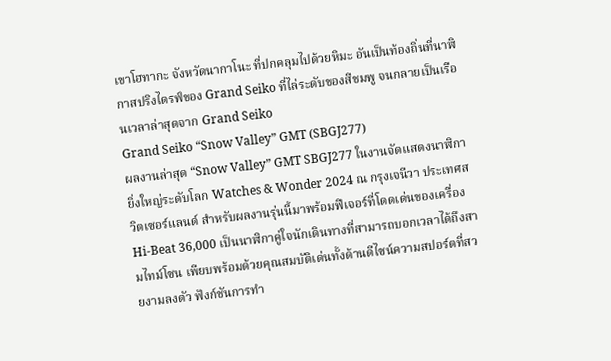เขาโฮทากะ จังหวัดนากาโนะ ที่ปกคลุมไปด้วยหิมะ อันเป็นท้องถิ่นที่นาฬิกาสปริงไดรฟ์ของ Grand Seiko ที่ไล่ระดับของสีชมพู จนกลายเป็นเรือนเวลาล่าสุดจาก Grand Seiko
Grand Seiko “Snow Valley” GMT (SBGJ277)
ผลงานล่าสุด “Snow Valley” GMT SBGJ277 ในงานจัดแสดงนาฬิกายิ่งใหญ่ระดับโลก Watches & Wonder 2024 ณ กรุงเจนีวา ประเทศสวิตเซอร์แลนด์ สำหรับผลงานรุ่นนี้มาพร้อมฟีเจอร์ที่โดดเด่นของเครื่อง Hi-Beat 36,000 เป็นนาฬิกาคู่ใจนักเดินทางที่สามารถบอกเวลาได้ถึงสามไทม์โซน เพียบพร้อมด้วยคุณสมบัติเด่นทั้งด้านดีไซน์ความสปอร์ตที่สวยงามลงตัว ฟังก์ชันการทำ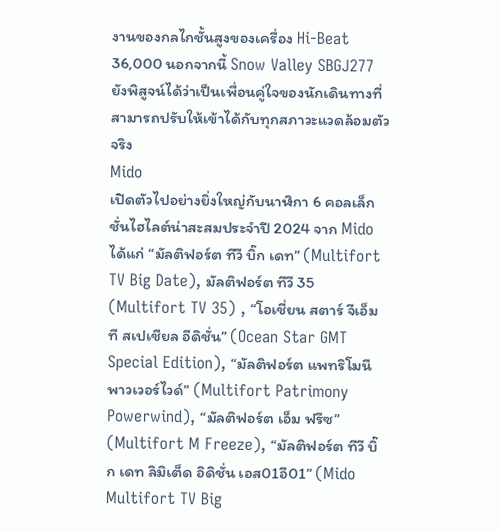งานของกลไกชั้นสูงของเครื่อง Hi-Beat 36,000 นอกจากนี้ Snow Valley SBGJ277 ยังพิสูจน์ได้ว่าเป็นเพื่อนคู่ใจของนักเดินทางที่สามารถปรับให้เข้าได้กับทุกสภาวะแวดล้อมตัวจริง
Mido
เปิดตัวไปอย่างยิ่งใหญ่กับนาฬิกา 6 คอลเล็กชั่นไฮไลต์น่าสะสมประจำปี 2024 จาก Mido ได้แก่ “มัลติฟอร์ต ทีวี บิ๊ก เดท” (Multifort TV Big Date), มัลติฟอร์ต ทีวี 35 (Multifort TV 35) , “โอเชี่ยน สตาร์ จีเอ็มที สเปเชียล อีดิชั่น” (Ocean Star GMT Special Edition), “มัลติฟอร์ต แพทริโมนี พาวเวอร์ไวด์” (Multifort Patrimony Powerwind), “มัลติฟอร์ต เอ็ม ฟรีซ” (Multifort M Freeze), “มัลติฟอร์ต ทีวี บิ๊ก เดท ลิมิเต็ด อิดิชั่น เอส01อี01” (Mido Multifort TV Big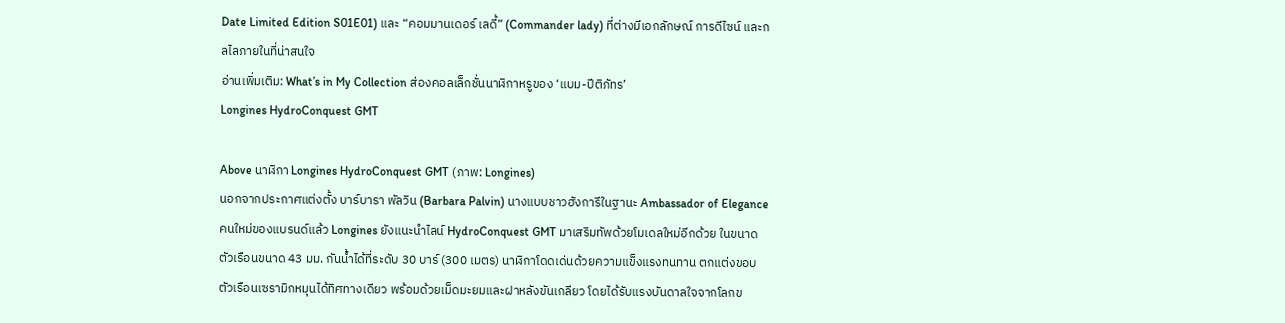Date Limited Edition S01E01) และ “คอมมานเดอร์ เลดี้” (Commander lady) ที่ต่างมีเอกลักษณ์ การดีไซน์ และกลไลภายในที่น่าสนใจ
อ่านเพิ่มเติม: What’s in My Collection ส่องคอลเล็กชั่นนาฬิกาหรูของ ‘แบม-ปีติภัทร’
Longines HydroConquest GMT

Above นาฬิกา Longines HydroConquest GMT (ภาพ: Longines)
นอกจากประกาศแต่งตั้ง บาร์บารา พัลวิน (Barbara Palvin) นางแบบชาวฮังการีในฐานะ Ambassador of Elegance คนใหม่ของแบรนด์แล้ว Longines ยังแนะนำไลน์ HydroConquest GMT มาเสริมทัพด้วยโมเดลใหม่อีกด้วย ในขนาดตัวเรือนขนาด 43 มม. กันน้ำได้ที่ระดับ 30 บาร์ (300 เมตร) นาฬิกาโดดเด่นด้วยความแข็งแรงทนทาน ตกแต่งขอบตัวเรือนเซรามิกหมุนได้ทิศทางเดียว พร้อมด้วยเม็ดมะยมและฝาหลังขันเกลียว โดยได้รับแรงบันดาลใจจากโลกข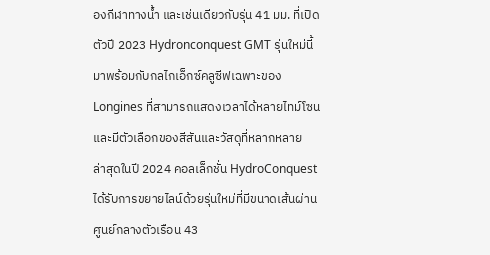องกีฬาทางน้ำ และเช่นเดียวกับรุ่น 41 มม. ที่เปิดตัวปี 2023 Hydronconquest GMT รุ่นใหม่นี้ มาพร้อมกับกลไกเอ็กซ์คลูซีฟเฉพาะของ Longines ที่สามารถแสดงเวลาได้หลายไทม์โซน และมีตัวเลือกของสีสันและวัสดุที่หลากหลาย
ล่าสุดในปี 2024 คอลเล็กชั่น HydroConquest ได้รับการขยายไลน์ด้วยรุ่นใหม่ที่มีขนาดเส้นผ่านศูนย์กลางตัวเรือน 43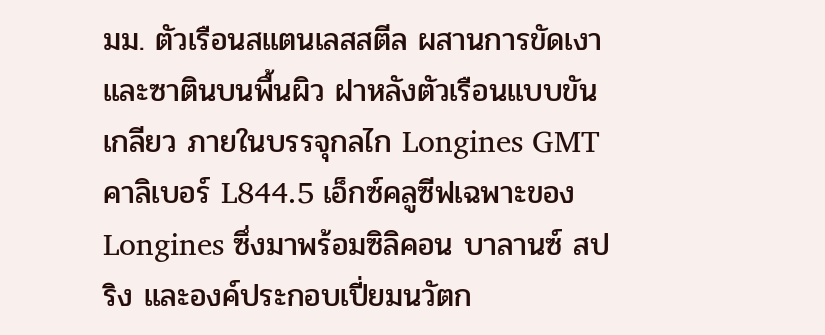มม. ตัวเรือนสแตนเลสสตีล ผสานการขัดเงาและซาตินบนพื้นผิว ฝาหลังตัวเรือนแบบขันเกลียว ภายในบรรจุกลไก Longines GMT คาลิเบอร์ L844.5 เอ็กซ์คลูซีฟเฉพาะของ Longines ซึ่งมาพร้อมซิลิคอน บาลานซ์ สปริง และองค์ประกอบเปี่ยมนวัตก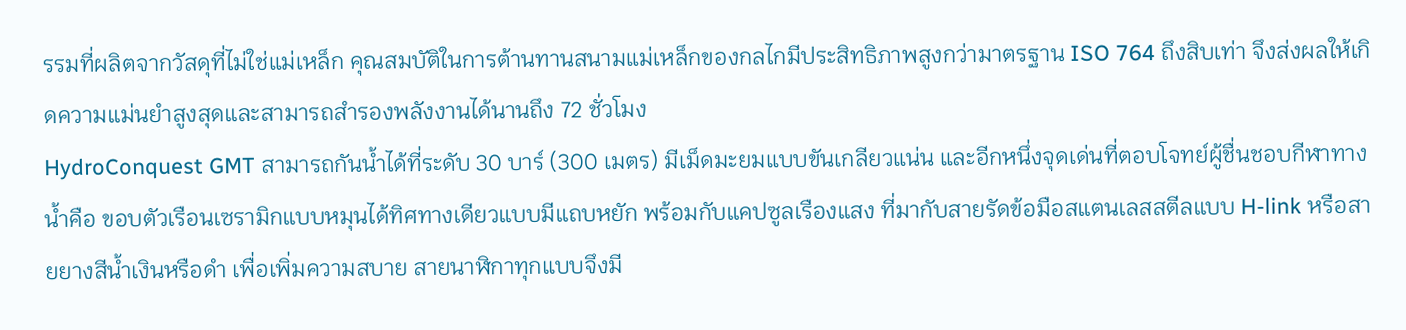รรมที่ผลิตจากวัสดุที่ไม่ใช่แม่เหล็ก คุณสมบัติในการต้านทานสนามแม่เหล็กของกลไกมีประสิทธิภาพสูงกว่ามาตรฐาน ISO 764 ถึงสิบเท่า จึงส่งผลให้เกิดความแม่นยำสูงสุดและสามารถสำรองพลังงานได้นานถึง 72 ชั่วโมง
HydroConquest GMT สามารถกันน้ำได้ที่ระดับ 30 บาร์ (300 เมตร) มีเม็ดมะยมแบบขันเกลียวแน่น และอีกหนึ่งจุดเด่นที่ตอบโจทย์ผู้ชื่นชอบกีฬาทางน้ำคือ ขอบตัวเรือนเซรามิกแบบหมุนได้ทิศทางเดียวแบบมีแถบหยัก พร้อมกับแคปซูลเรืองแสง ที่มากับสายรัดข้อมือสแตนเลสสตีลแบบ H-link หรือสายยางสีน้ำเงินหรือดำ เพื่อเพิ่มความสบาย สายนาฬิกาทุกแบบจึงมี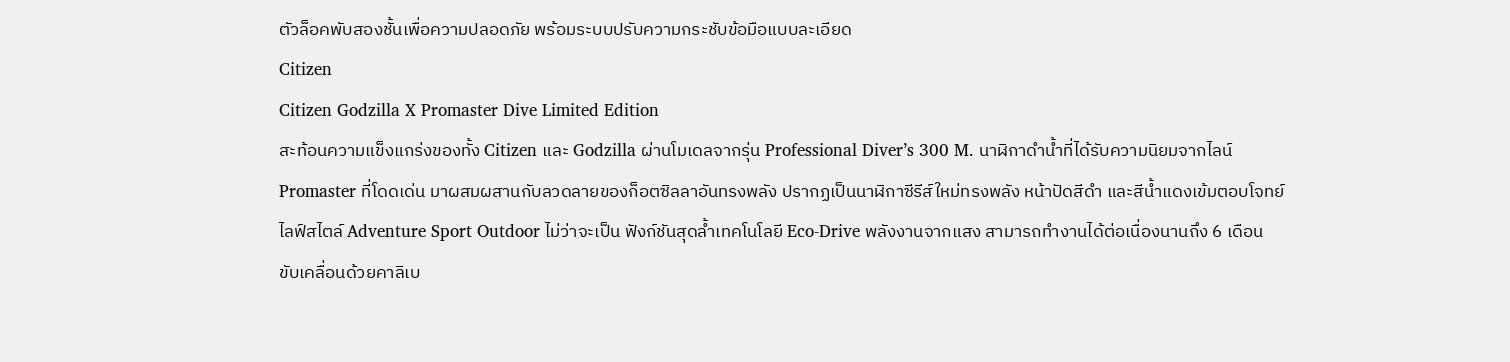ตัวล็อคพับสองชั้นเพื่อความปลอดภัย พร้อมระบบปรับความกระชับข้อมือแบบละเอียด
Citizen
Citizen Godzilla X Promaster Dive Limited Edition
สะท้อนความแข็งแกร่งของทั้ง Citizen และ Godzilla ผ่านโมเดลจากรุ่น Professional Diver’s 300 M. นาฬิกาดำน้ำที่ได้รับความนิยมจากไลน์ Promaster ที่โดดเด่น มาผสมผสานกับลวดลายของก็อตซิลลาอันทรงพลัง ปรากฏเป็นนาฬิกาซีรีส์ใหม่ทรงพลัง หน้าปัดสีดำ และสีน้ำแดงเข้มตอบโจทย์ไลฟ์สไตล์ Adventure Sport Outdoor ไม่ว่าจะเป็น ฟังก์ชันสุดล้ำเทคโนโลยี Eco-Drive พลังงานจากแสง สามารถทำงานได้ต่อเนื่องนานถึง 6 เดือน ขับเคลื่อนด้วยคาลิเบ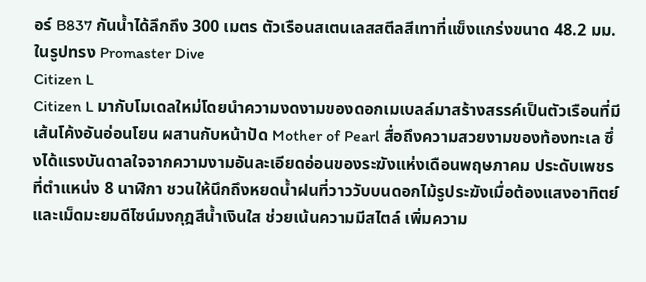อร์ B837 กันน้ำได้ลึกถึง 300 เมตร ตัวเรือนสเตนเลสสตีลสีเทาที่แข็งแกร่งขนาด 48.2 มม. ในรูปทรง Promaster Dive
Citizen L
Citizen L มากับโมเดลใหม่โดยนำความงดงามของดอกเมเบลล์มาสร้างสรรค์เป็นตัวเรือนที่มีเส้นโค้งอันอ่อนโยน ผสานกับหน้าปัด Mother of Pearl สื่อถึงความสวยงามของท้องทะเล ซึ่งได้แรงบันดาลใจจากความงามอันละเอียดอ่อนของระฆังแห่งเดือนพฤษภาคม ประดับเพชรที่ตำแหน่ง 8 นาฬิกา ชวนให้นึกถึงหยดน้ำฝนที่วาววับบนดอกไม้รูประฆังเมื่อต้องแสงอาทิตย์ และเม็ดมะยมดีไซน์มงกุฎสีน้ำเงินใส ช่วยเน้นความมีสไตล์ เพิ่มความ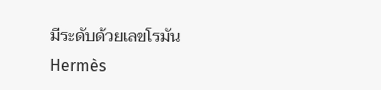มีระดับด้วยเลขโรมัน
Hermès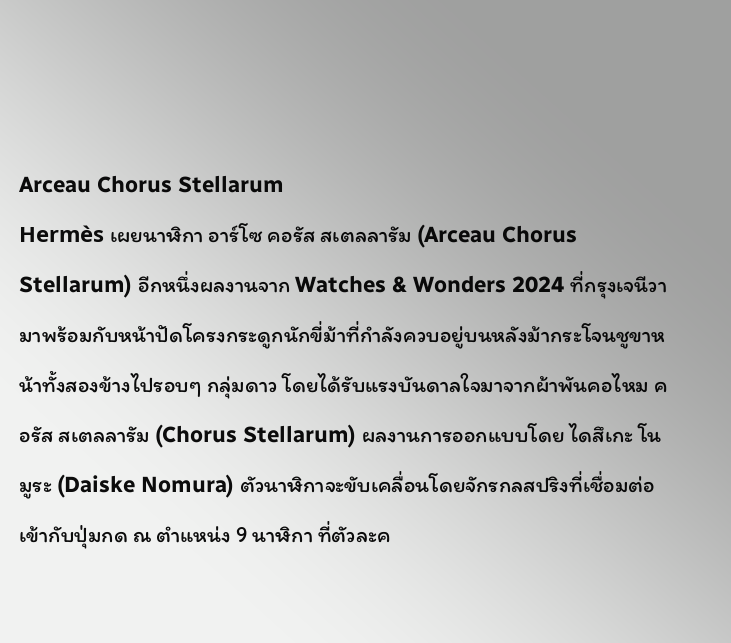Arceau Chorus Stellarum
Hermès เผยนาฬิกา อาร์โซ คอรัส สเตลลารัม (Arceau Chorus Stellarum) อีกหนึ่งผลงานจาก Watches & Wonders 2024 ที่กรุงเจนีวา มาพร้อมกับหน้าปัดโครงกระดูกนักขี่ม้าที่กำลังควบอยู่บนหลังม้ากระโจนชูขาหน้าทั้งสองข้างไปรอบๆ กลุ่มดาว โดยได้รับแรงบันดาลใจมาจากผ้าพันคอไหม คอรัส สเตลลารัม (Chorus Stellarum) ผลงานการออกแบบโดย ไดสึเกะ โนมูระ (Daiske Nomura) ตัวนาฬิกาจะขับเคลื่อนโดยจักรกลสปริงที่เชื่อมต่อเข้ากับปุ่มกด ณ ตำแหน่ง 9 นาฬิกา ที่ตัวละค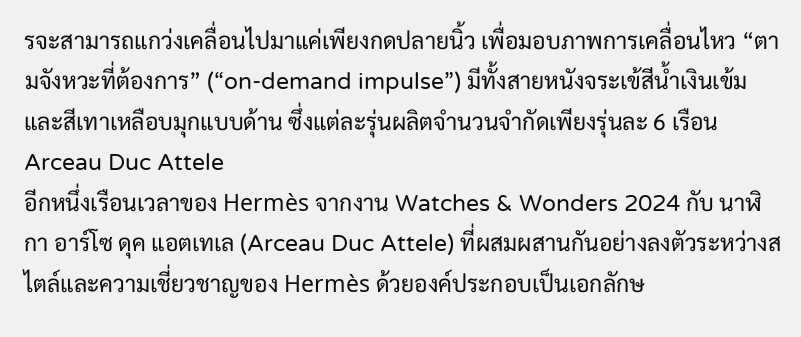รจะสามารถแกว่งเคลื่อนไปมาแค่เพียงกดปลายนิ้ว เพื่อมอบภาพการเคลื่อนไหว “ตามจังหวะที่ต้องการ” (“on-demand impulse”) มีทั้งสายหนังจระเข้สีน้ำเงินเข้มและสีเทาเหลือบมุกแบบด้าน ซึ่งแต่ละรุ่นผลิตจำนวนจำกัดเพียงรุ่นละ 6 เรือน
Arceau Duc Attele
อีกหนึ่งเรือนเวลาของ Hermès จากงาน Watches & Wonders 2024 กับ นาฬิกา อาร์โซ ดุค แอตเทเล (Arceau Duc Attele) ที่ผสมผสานกันอย่างลงตัวระหว่างสไตล์และความเชี่ยวชาญของ Hermès ด้วยองค์ประกอบเป็นเอกลักษ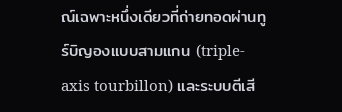ณ์เฉพาะหนึ่งเดียวที่ถ่ายทอดผ่านทูร์บิญองแบบสามแกน (triple-axis tourbillon) และระบบตีเสี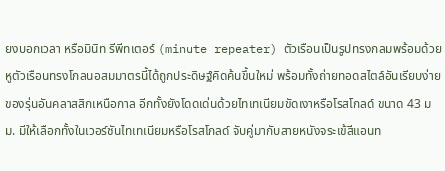ยงบอกเวลา หรือมินิท รีพีทเตอร์ (minute repeater) ตัวเรือนเป็นรูปทรงกลมพร้อมด้วยหูตัวเรือนทรงโกลนอสมมาตรนี้ได้ถูกประดิษฐ์คิดค้นขึ้นใหม่ พร้อมทั้งถ่ายทอดสไตล์อันเรียบง่ายของรุ่นอันคลาสสิกเหนือกาล อีกทั้งยังโดดเด่นด้วยไทเทเนียมขัดเงาหรือโรสโกลด์ ขนาด 43 มม. มีให้เลือกทั้งในเวอร์ชันไทเทเนียมหรือโรสโกลด์ จับคู่มากับสายหนังจระเข้สีแอนท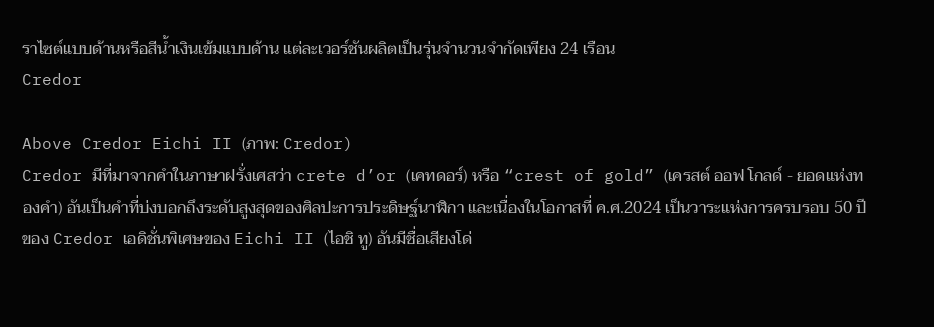ราไซต์แบบด้านหรือสีน้ำเงินเข้มแบบด้าน แต่ละเวอร์ชันผลิตเป็นรุ่นจำนวนจำกัดเพียง 24 เรือน
Credor

Above Credor Eichi II (ภาพ: Credor)
Credor มีที่มาจากคำในภาษาฝรั่งเศสว่า crete d’or (เคทดอร์) หรือ “crest of gold” (เครสต์ ออฟ โกลด์ - ยอดแห่งทองคำ) อันเป็นคำที่บ่งบอกถึงระดับสูงสุดของศิลปะการประดิษฐ์นาฬิกา และเนื่องในโอกาสที่ ค.ศ.2024 เป็นวาระแห่งการครบรอบ 50 ปีของ Credor เอดิชั่นพิเศษของ Eichi II (ไอชิ ทู) อันมีชื่อเสียงโด่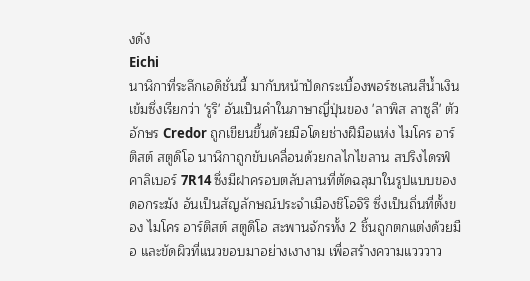งดัง
Eichi
นาฬิกาที่ระลึกเอดิชั่นนี้ มากับหน้าปัดกระเบื้องพอร์ซเลนสีน้ำเงินเข้มซึ่งเรียกว่า 'รูริ' อันเป็นคำในภาษาญี่ปุ่นของ 'ลาพิส ลาซูลี' ตัวอักษร Credor ถูกเขียนขึ้นด้วยมือโดยช่างฝีมือแห่ง ไมโคร อาร์ติสต์ สตูดิโอ นาฬิกาถูกขับเคลื่อนด้วยกลไกไขลาน สปริงไดรฟ์ คาลิเบอร์ 7R14 ซึ่งมีฝาครอบตลับลานที่ตัดฉลุมาในรูปแบบของดอกระฆัง อันเป็นสัญลักษณ์ประจำเมืองชิโอจิริ ซึ่งเป็นถิ่นที่ตั้งของ ไมโคร อาร์ติสต์ สตูดิโอ สะพานจักรทั้ง 2 ชิ้นถูกตกแต่งด้วยมือ และขัดผิวที่แนวขอบมาอย่างเงางาม เพื่อสร้างความแวววาว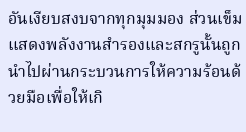อันเงียบสงบจากทุกมุมมอง ส่วนเข็มแสดงพลังงานสำรองและสกรูนั้นถูกนำไปผ่านกระบวนการให้ความร้อนด้วยมือเพื่อให้เกิ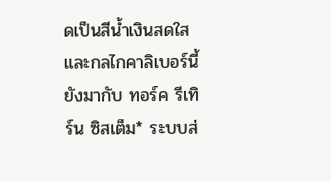ดเป็นสีน้ำเงินสดใส และกลไกคาลิเบอร์นี้ยังมากับ ทอร์ค รีเทิร์น ซิสเต็ม* ระบบส่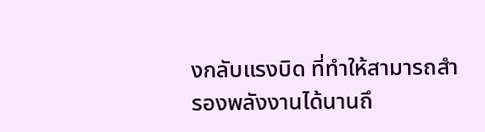งกลับแรงบิด ที่ทำให้สามารถสำรองพลังงานได้นานถึ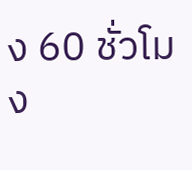ง 60 ชั่วโมง